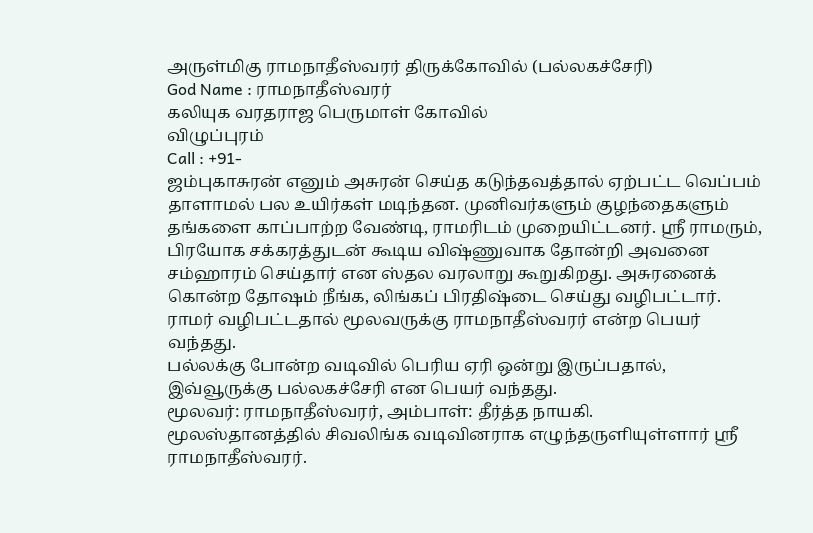அருள்மிகு ராமநாதீஸ்வரர் திருக்கோவில் (பல்லகச்சேரி)
God Name : ராமநாதீஸ்வரர்
கலியுக வரதராஜ பெருமாள் கோவில்
விழுப்புரம்
Call : +91-
ஜம்புகாசுரன் எனும் அசுரன் செய்த கடுந்தவத்தால் ஏற்பட்ட வெப்பம் தாளாமல் பல உயிர்கள் மடிந்தன. முனிவர்களும் குழந்தைகளும் தங்களை காப்பாற்ற வேண்டி, ராமரிடம் முறையிட்டனர். ஸ்ரீ ராமரும், பிரயோக சக்கரத்துடன் கூடிய விஷ்ணுவாக தோன்றி அவனை சம்ஹாரம் செய்தார் என ஸ்தல வரலாறு கூறுகிறது. அசுரனைக் கொன்ற தோஷம் நீங்க, லிங்கப் பிரதிஷ்டை செய்து வழிபட்டார். ராமர் வழிபட்டதால் மூலவருக்கு ராமநாதீஸ்வரர் என்ற பெயர் வந்தது.
பல்லக்கு போன்ற வடிவில் பெரிய ஏரி ஒன்று இருப்பதால், இவ்வூருக்கு பல்லகச்சேரி என பெயர் வந்தது.
மூலவர்: ராமநாதீஸ்வரர், அம்பாள்: தீர்த்த நாயகி.
மூலஸ்தானத்தில் சிவலிங்க வடிவினராக எழுந்தருளியுள்ளார் ஸ்ரீ ராமநாதீஸ்வரர்.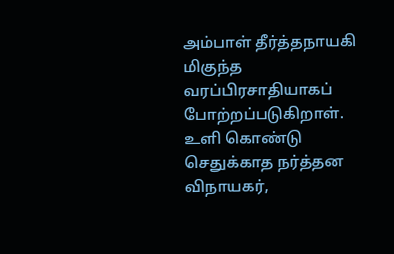அம்பாள் தீர்த்தநாயகி மிகுந்த வரப்பிரசாதியாகப் போற்றப்படுகிறாள்.
உளி கொண்டு செதுக்காத நர்த்தன விநாயகர்,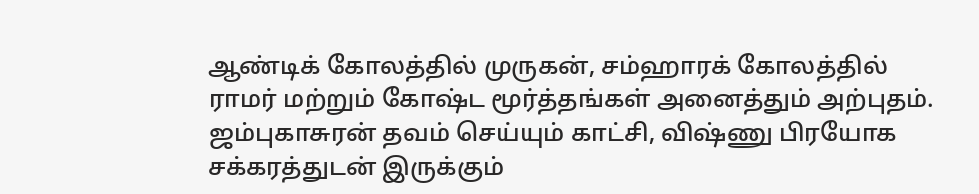ஆண்டிக் கோலத்தில் முருகன், சம்ஹாரக் கோலத்தில் ராமர் மற்றும் கோஷ்ட மூர்த்தங்கள் அனைத்தும் அற்புதம். ஜம்புகாசுரன் தவம் செய்யும் காட்சி, விஷ்ணு பிரயோக சக்கரத்துடன் இருக்கும்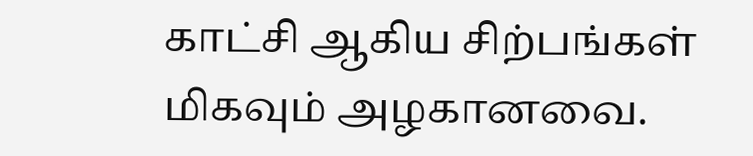காட்சி ஆகிய சிற்பங்கள் மிகவும் அழகானவை.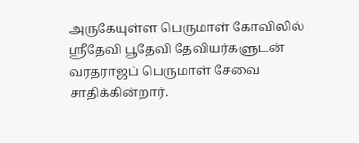அருகேயுள்ள பெருமாள் கோவிலில் ஸ்ரீதேவி பூதேவி தேவியர்களுடன் வரதராஜப் பெருமாள் சேவை சாதிக்கின்றார்.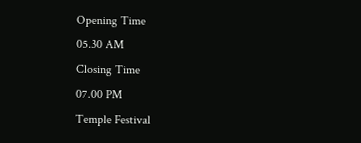Opening Time
05.30 AM
Closing Time
07.00 PM
Temple Festival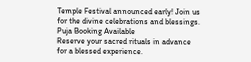Temple Festival announced early! Join us for the divine celebrations and blessings.
Puja Booking Available
Reserve your sacred rituals in advance for a blessed experience.